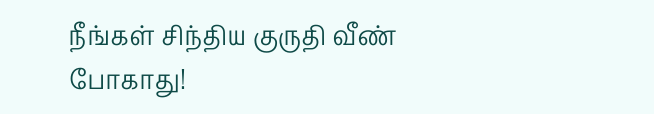நீங்கள் சிந்திய குருதி வீண் போகாது!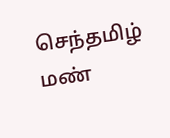செந்தமிழ் மண்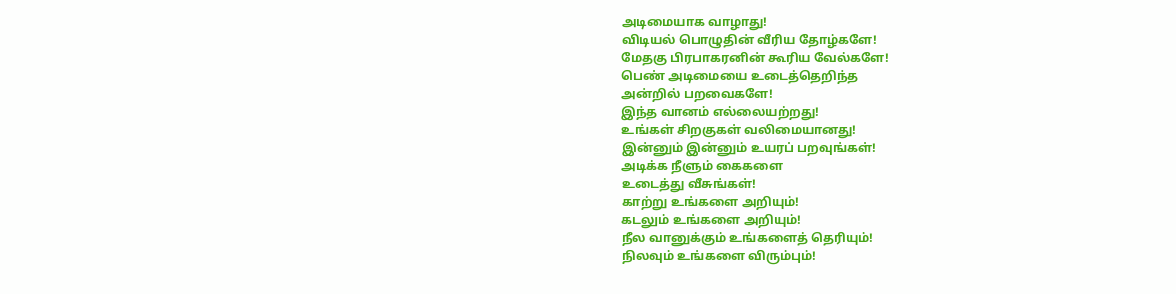அடிமையாக வாழாது!
விடியல் பொழுதின் வீரிய தோழ்களே!
மேதகு பிரபாகரனின் கூரிய வேல்களே!
பெண் அடிமையை உடைத்தெறிந்த
அன்றில் பறவைகளே!
இந்த வானம் எல்லையற்றது!
உங்கள் சிறகுகள் வலிமையானது!
இன்னும் இன்னும் உயரப் பறவுங்கள்!
அடிக்க நீளும் கைகளை
உடைத்து வீசுங்கள்!
காற்று உங்களை அறியும்!
கடலும் உங்களை அறியும்!
நீல வானுக்கும் உங்களைத் தெரியும்!
நிலவும் உங்களை விரும்பும்!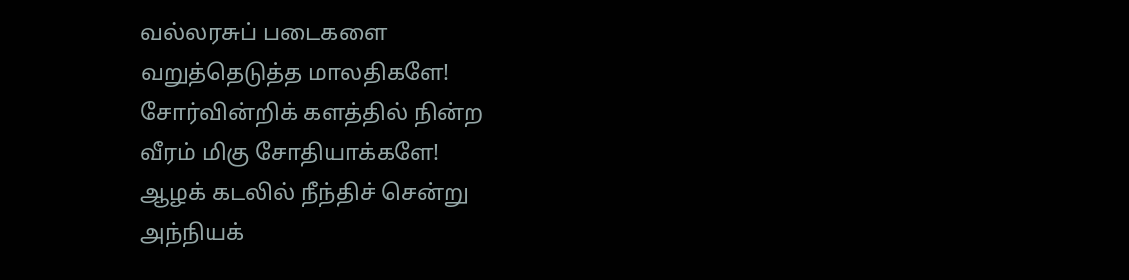வல்லரசுப் படைகளை
வறுத்தெடுத்த மாலதிகளே!
சோர்வின்றிக் களத்தில் நின்ற
வீரம் மிகு சோதியாக்களே!
ஆழக் கடலில் நீந்திச் சென்று
அந்நியக்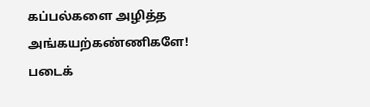கப்பல்களை அழித்த
அங்கயற்கண்ணிகளே!
படைக்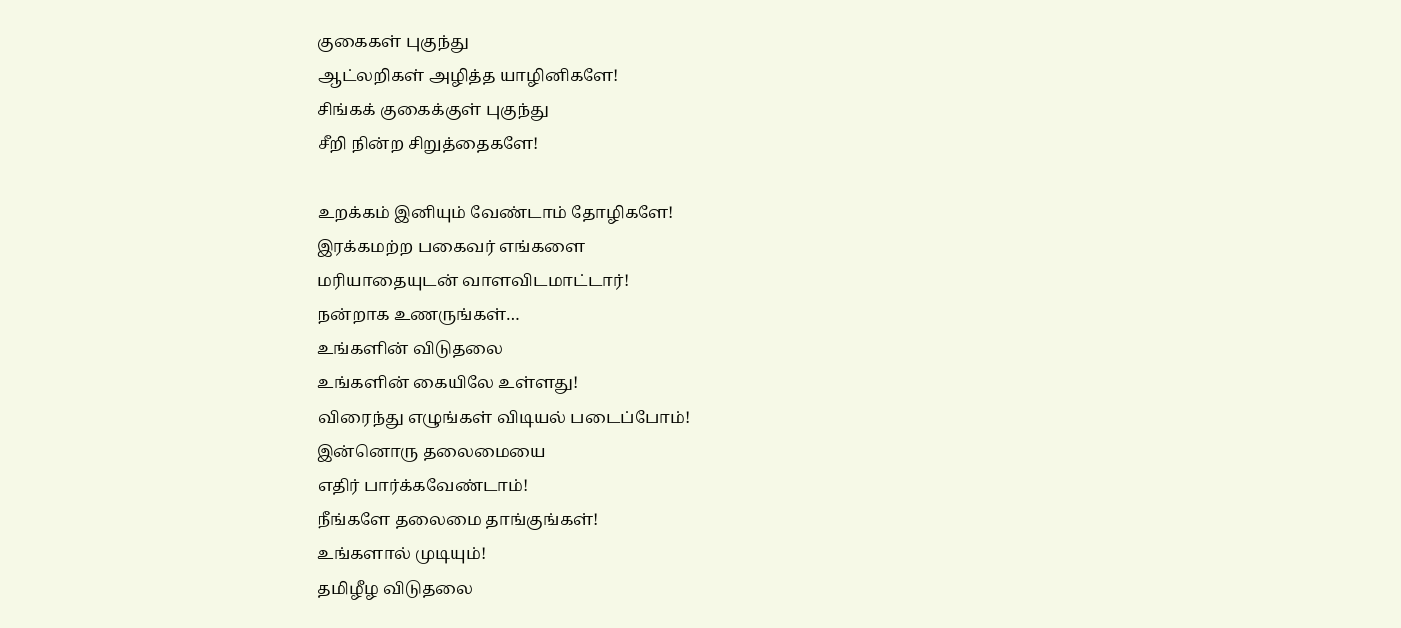குகைகள் புகுந்து
ஆட்லறிகள் அழித்த யாழினிகளே!
சிங்கக் குகைக்குள் புகுந்து
சீறி நின்ற சிறுத்தைகளே!

உறக்கம் இனியும் வேண்டாம் தோழிகளே!
இரக்கமற்ற பகைவர் எங்களை
மரியாதையுடன் வாளவிடமாட்டார்!
நன்றாக உணருங்கள்…
உங்களின் விடுதலை
உங்களின் கையிலே உள்ளது!
விரைந்து எழுங்கள் விடியல் படைப்போம்!
இன்னொரு தலைமையை
எதிர் பார்க்கவேண்டாம்!
நீங்களே தலைமை தாங்குங்கள்!
உங்களால் முடியும்!
தமிழீழ விடுதலை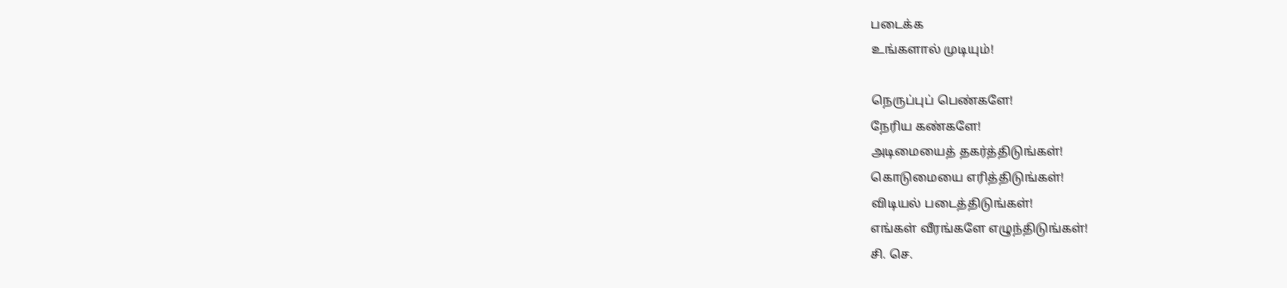படைக்க
உங்களால் முடியும்!

நெருப்புப் பெண்களே!
நேரிய கண்களே!
அடிமையைத் தகர்த்திடுங்கள்!
கொடுமையை எரித்திடுங்கள்!
விடியல் படைத்திடுங்கள்!
எங்கள் வீரங்களே எழுந்திடுங்கள்!
சி. செ.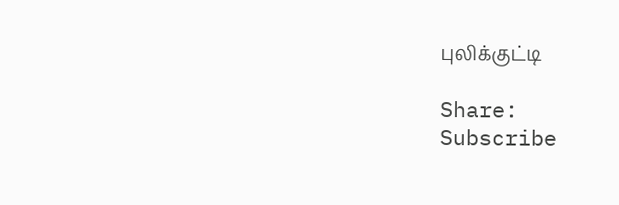புலிக்குட்டி

Share:
Subscribe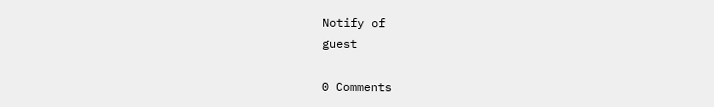Notify of
guest

0 Comments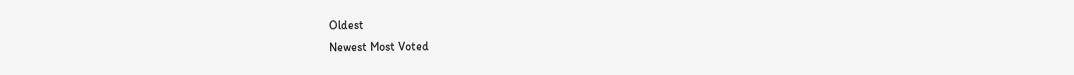Oldest
Newest Most Voted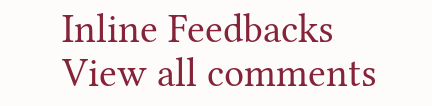Inline Feedbacks
View all comments